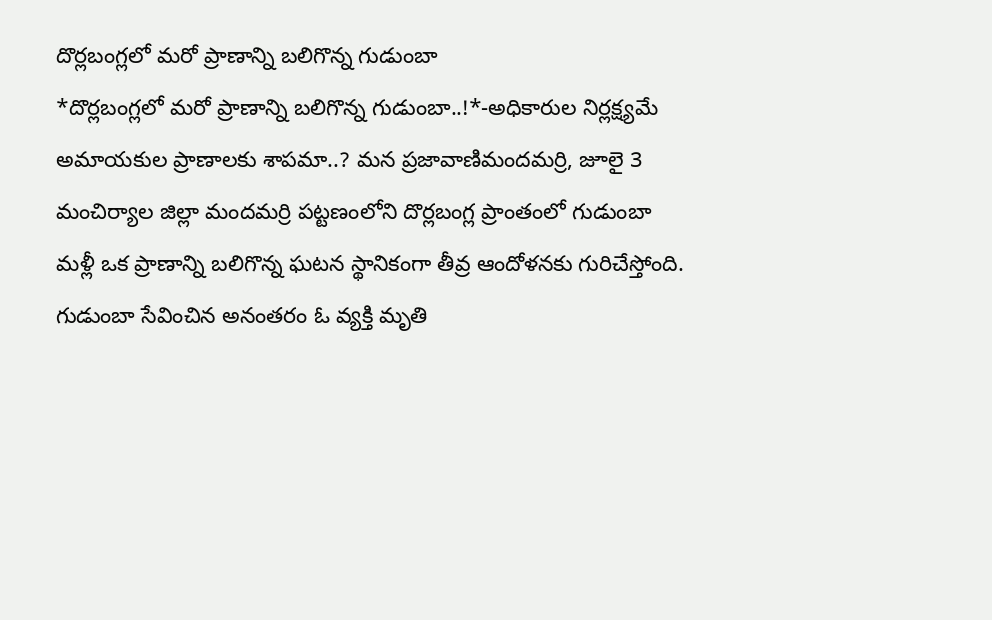దొర్లబంగ్లలో మరో ప్రాణాన్ని బలిగొన్న గుడుంబా
*దొర్లబంగ్లలో మరో ప్రాణాన్ని బలిగొన్న గుడుంబా..!*-అధికారుల నిర్లక్ష్యమే అమాయకుల ప్రాణాలకు శాపమా..? మన ప్రజావాణిమందమర్రి, జూలై 3 మంచిర్యాల జిల్లా మందమర్రి పట్టణంలోని దొర్లబంగ్ల ప్రాంతంలో గుడుంబా మళ్లీ ఒక ప్రాణాన్ని బలిగొన్న ఘటన స్థానికంగా తీవ్ర ఆందోళనకు గురిచేస్తోంది. గుడుంబా సేవించిన అనంతరం ఓ వ్యక్తి మృతి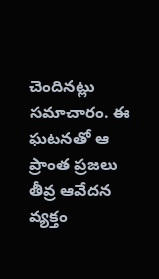చెందినట్లు సమాచారం. ఈ ఘటనతో ఆ ప్రాంత ప్రజలు తీవ్ర ఆవేదన వ్యక్తం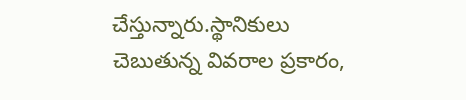చేస్తున్నారు.స్థానికులు చెబుతున్న వివరాల ప్రకారం,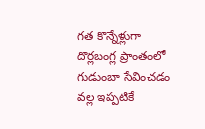గత కొన్నేళ్లుగా దొర్లబంగ్ల ప్రాంతంలో గుడుంబా సేవించడం వల్ల ఇప్పటికే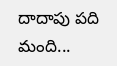దాదాపు పది మంది...